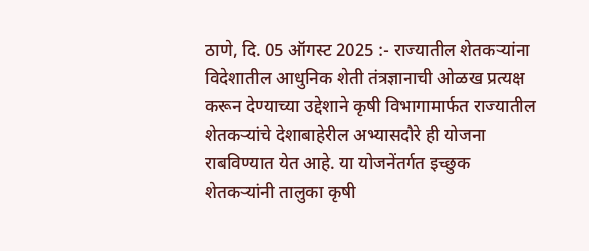ठाणे, दि. 05 ऑगस्ट 2025 :- राज्यातील शेतकऱ्यांना विदेशातील आधुनिक शेती तंत्रज्ञानाची ओळख प्रत्यक्ष करून देण्याच्या उद्देशाने कृषी विभागामार्फत राज्यातील शेतकऱ्यांचे देशाबाहेरील अभ्यासदौरे ही योजना राबविण्यात येत आहे. या योजनेंतर्गत इच्छुक शेतकऱ्यांनी तालुका कृषी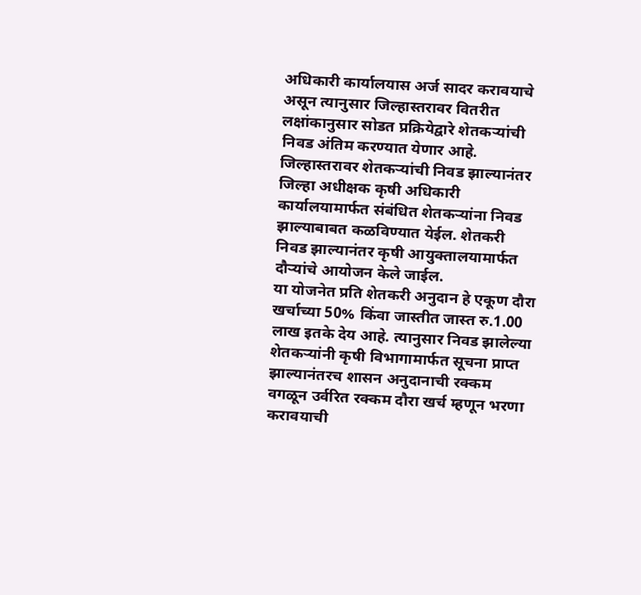अधिकारी कार्यालयास अर्ज सादर करावयाचे असून त्यानुसार जिल्हास्तरावर वितरीत लक्षांकानुसार सोडत प्रक्रियेद्वारे शेतकऱ्यांची निवड अंतिम करण्यात येणार आहे. जिल्हास्तरावर शेतकऱ्यांची निवड झाल्यानंतर जिल्हा अधीक्षक कृषी अधिकारी कार्यालयामार्फत संबंधित शेतकऱ्यांना निवड झाल्याबाबत कळविण्यात येईल. शेतकरी निवड झाल्यानंतर कृषी आयुक्तालयामार्फत दौऱ्यांचे आयोजन केले जाईल.
या योजनेत प्रति शेतकरी अनुदान हे एकूण दौरा खर्चाच्या 50% किंवा जास्तीत जास्त रु.1.00 लाख इतके देय आहे. त्यानुसार निवड झालेल्या शेतकऱ्यांनी कृषी विभागामार्फत सूचना प्राप्त झाल्यानंतरच शासन अनुदानाची रक्कम वगळून उर्वरित रक्कम दौरा खर्च म्हणून भरणा करावयाची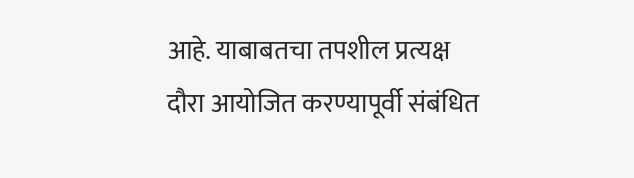आहे. याबाबतचा तपशील प्रत्यक्ष दौरा आयोजित करण्यापूर्वी संबंधित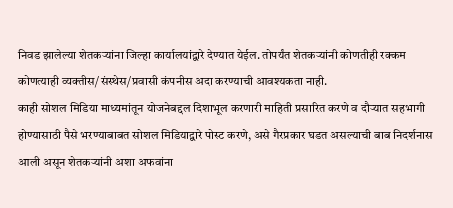निवड झालेल्या शेतकऱ्यांना जिल्हा कार्यालयांद्वारे देण्यात येईल. तोपर्यंत शेतकऱ्यांनी कोणतीही रक्कम कोणत्याही व्यक्तीस/संस्थेस/प्रवासी कंपनीस अदा करण्याची आवश्यकता नाही.
काही सोशल मिडिया माध्यमांतून योजनेबद्दल दिशाभूल करणारी माहिती प्रसारित करणे व दौऱ्यात सहभागी होण्यासाठी पैसे भरण्याबाबत सोशल मिडियाद्वारे पोस्ट करणे, असे गैरप्रकार घडत असल्याची बाब निदर्शनास आली असून शेतकऱ्यांनी अशा अफवांना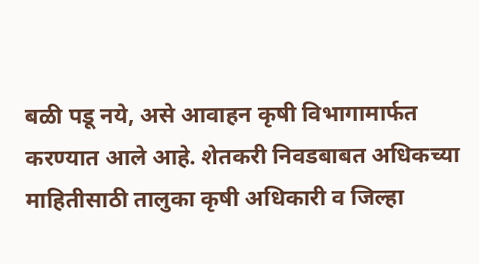बळी पडू नये, असे आवाहन कृषी विभागामार्फत करण्यात आले आहे. शेतकरी निवडबाबत अधिकच्या माहितीसाठी तालुका कृषी अधिकारी व जिल्हा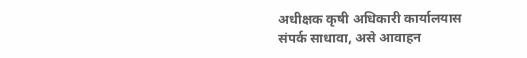अधीक्षक कृषी अधिकारी कार्यालयास संपर्क साधावा, असे आवाहन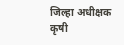जिल्हा अधीक्षक कृषी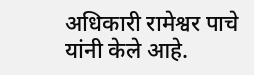अधिकारी रामेश्वर पाचे यांनी केले आहे.